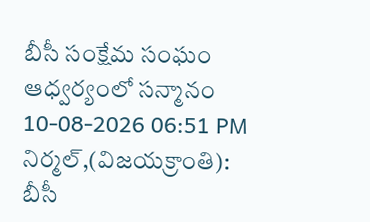బీసీ సంక్షేమ సంఘం ఆధ్వర్యంలో సన్మానం
10-08-2026 06:51 PM
నిర్మల్,(విజయక్రాంతి): బీసీ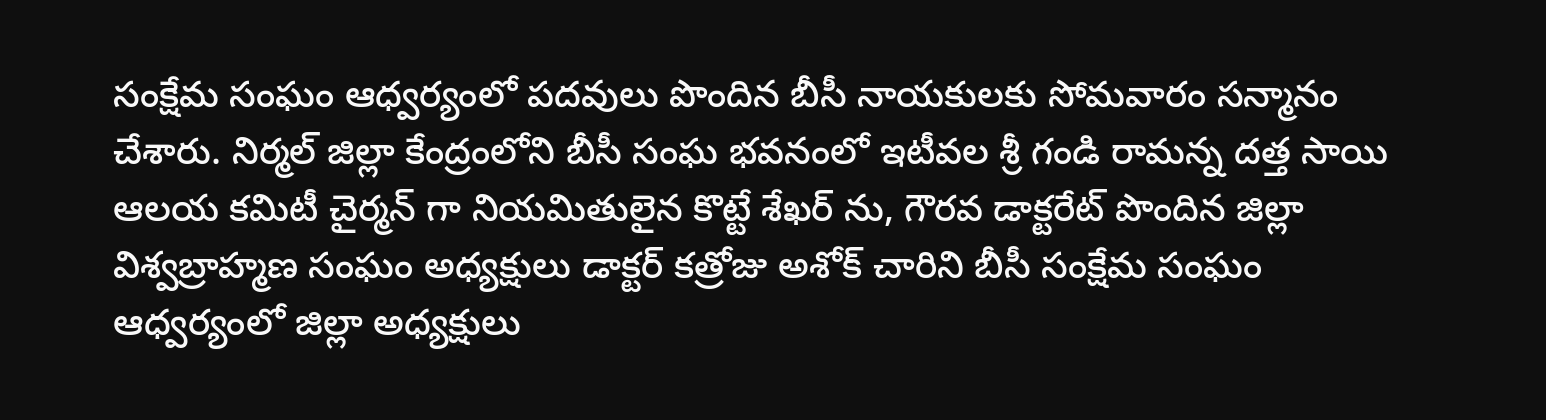సంక్షేమ సంఘం ఆధ్వర్యంలో పదవులు పొందిన బీసీ నాయకులకు సోమవారం సన్మానం చేశారు. నిర్మల్ జిల్లా కేంద్రంలోని బీసీ సంఘ భవనంలో ఇటీవల శ్రీ గండి రామన్న దత్త సాయి ఆలయ కమిటీ చైర్మన్ గా నియమితులైన కొట్టే శేఖర్ ను, గౌరవ డాక్టరేట్ పొందిన జిల్లా విశ్వబ్రాహ్మణ సంఘం అధ్యక్షులు డాక్టర్ కత్రోజు అశోక్ చారిని బీసీ సంక్షేమ సంఘం ఆధ్వర్యంలో జిల్లా అధ్యక్షులు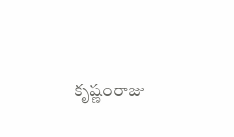కృష్ణంరాజు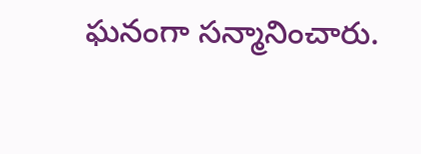ఘనంగా సన్మానించారు.